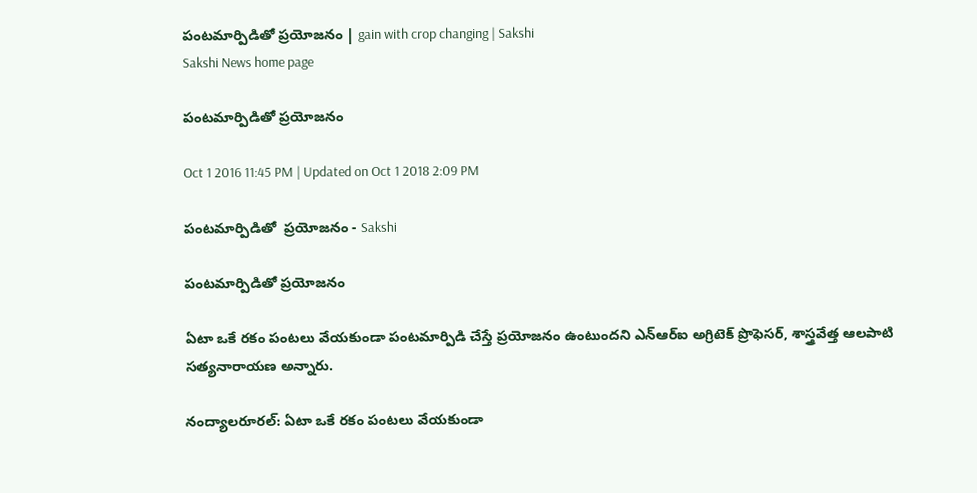పంటమార్పిడితో ప్రయోజనం | gain with crop changing | Sakshi
Sakshi News home page

పంటమార్పిడితో ప్రయోజనం

Oct 1 2016 11:45 PM | Updated on Oct 1 2018 2:09 PM

పంటమార్పిడితో  ప్రయోజనం - Sakshi

పంటమార్పిడితో ప్రయోజనం

ఏటా ఒకే రకం పంటలు వేయకుండా పంటమార్పిడి చేస్తే ప్రయోజనం ఉంటుందని ఎన్‌ఆర్‌ఐ అగ్రిటెక్‌ ప్రొఫెసర్, శాస్త్రవేత్త ఆలపాటి సత్యనారాయణ అన్నారు.

నంద్యాలరూరల్‌: ఏటా ఒకే రకం పంటలు వేయకుండా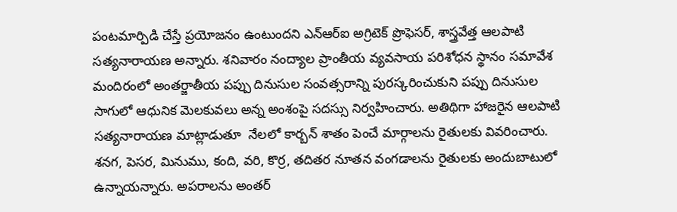పంటమార్పిడి చేస్తే ప్రయోజనం ఉంటుందని ఎన్‌ఆర్‌ఐ అగ్రిటెక్‌ ప్రొఫెసర్, శాస్త్రవేత్త ఆలపాటి సత్యనారాయణ అన్నారు. శనివారం నంద్యాల ప్రాంతీయ వ్యవసాయ పరిశోధన స్థానం సమావేశ మందిరంలో అంతర్జాతీయ పప్పు దినుసుల సంవత్సరాన్ని పురస్కరించుకుని పప్పు దినుసుల సాగులో ఆధునిక మెలకువలు అన్న అంశంపై సదస్సు నిర్వహించారు. అతిథిగా హాజరైన ఆలపాటి సత్యనారాయణ మాట్లాడుతూ  నేలలో కార్బన్‌ శాతం పెంచే మార్గాలను రైతులకు వివరించారు.  శనగ, పెసర, మినుము, కంది, వరి, కొర్ర, తదితర నూతన వంగడాలను రైతులకు అందుబాటులో ఉన్నాయన్నారు. అపరాలను అంతర్‌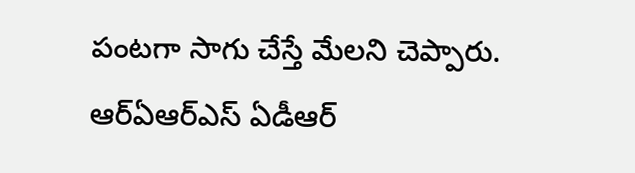పంటగా సాగు చేస్తే మేలని చెప్పారు. ఆర్‌ఏఆర్‌ఎస్‌ ఏడీఆర్‌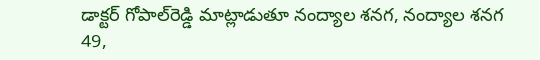డాక్టర్‌ గోపాల్‌రెడ్డి మాట్లాడుతూ నంద్యాల శనగ, నంద్యాల శనగ 49,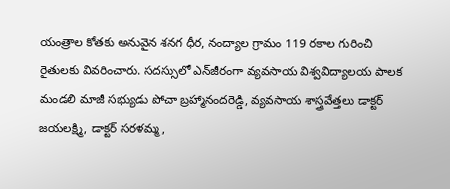యంత్రాల కోతకు అనువైన శనగ ధీర, నంద్యాల గ్రామం 119 రకాల గురించి రైతులకు వివరించారు. సదస్సులో ఎన్‌జీరంగా వ్యవసాయ విశ్వవిద్యాలయ పాలక మండలి మాజీ సభ్యుడు పోచా బ్రహ్మానందరెడ్డి, వ్యవసాయ శాస్త్రవేత్తలు డాక్టర్‌ జయలక్ష్మి, డాక్టర్‌ సరళమ్మ,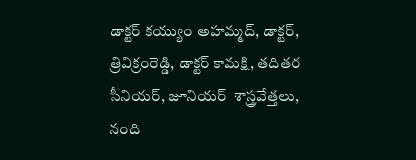డాక్టర్‌ కయ్యుం అహమ్మద్, డాక్టర్, త్రివిక్రంరెడ్డి, డాక్టర్‌ కామక్షి, తదితర సీనియర్, జూనియర్‌  శాస్త్రవేత్తలు, నంది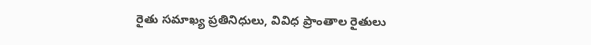రైతు సమాఖ్య ప్రతినిధులు, వివిధ ప్రాంతాల రైతులు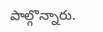పాల్గొన్నారు.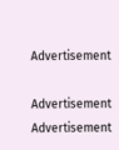Advertisement

Advertisement
Advertisement